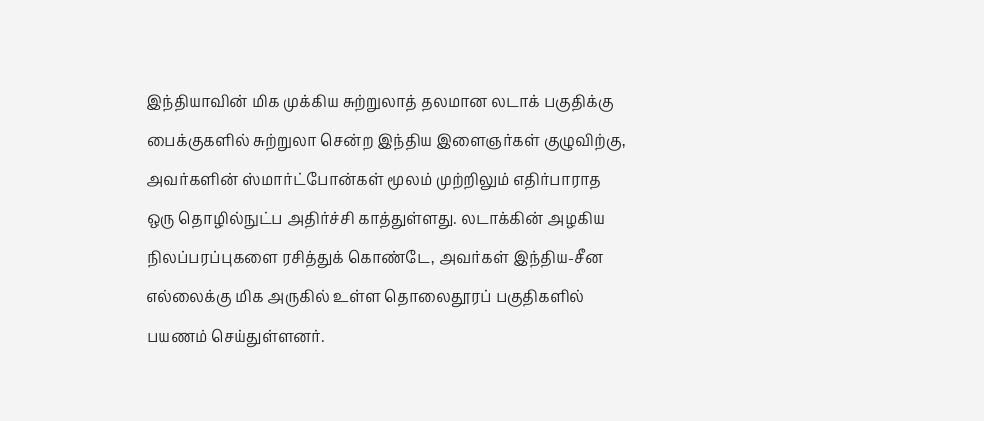இந்தியாவின் மிக முக்கிய சுற்றுலாத் தலமான லடாக் பகுதிக்கு பைக்குகளில் சுற்றுலா சென்ற இந்திய இளைஞர்கள் குழுவிற்கு, அவர்களின் ஸ்மார்ட்போன்கள் மூலம் முற்றிலும் எதிர்பாராத ஒரு தொழில்நுட்ப அதிர்ச்சி காத்துள்ளது. லடாக்கின் அழகிய நிலப்பரப்புகளை ரசித்துக் கொண்டே, அவர்கள் இந்திய-சீன எல்லைக்கு மிக அருகில் உள்ள தொலைதூரப் பகுதிகளில் பயணம் செய்துள்ளனர்.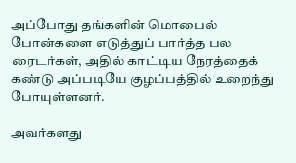அப்போது தங்களின் மொபைல் போன்களை எடுத்துப் பார்த்த பல ரைடர்கள், அதில் காட்டிய நேரத்தைக் கண்டு அப்படியே குழப்பத்தில் உறைந்து போயுள்ளனர்.

அவர்களது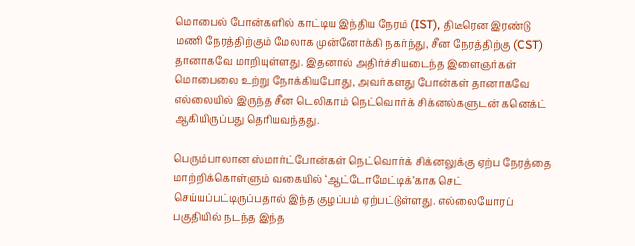மொபைல் போன்களில் காட்டிய இந்திய நேரம் (IST), திடீரென இரண்டு மணி நேரத்திற்கும் மேலாக முன்னோக்கி நகர்ந்து, சீன நேரத்திற்கு (CST) தானாகவே மாறியுள்ளது. இதனால் அதிர்ச்சியடைந்த இளைஞர்கள் மொபைலை உற்று நோக்கியபோது, அவர்களது போன்கள் தானாகவே எல்லையில் இருந்த சீன டெலிகாம் நெட்வொர்க் சிக்னல்களுடன் கனெக்ட் ஆகியிருப்பது தெரியவந்தது.

பெரும்பாலான ஸ்மார்ட்போன்கள் நெட்வொர்க் சிக்னலுக்கு ஏற்ப நேரத்தை மாற்றிக்கொள்ளும் வகையில் ‘ஆட்டோமேட்டிக்’காக செட் செய்யப்பட்டிருப்பதால் இந்த குழப்பம் ஏற்பட்டுள்ளது. எல்லையோரப் பகுதியில் நடந்த இந்த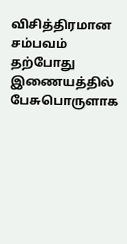விசித்திரமான சம்பவம் தற்போது இணையத்தில் பேசுபொருளாக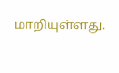மாறியுள்ளது.